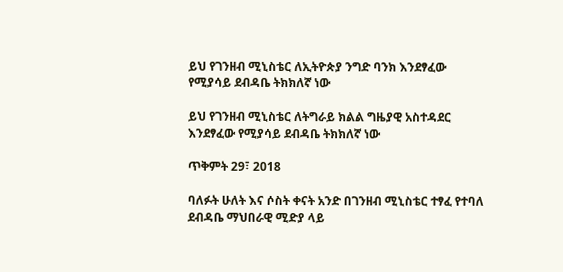ይህ የገንዘብ ሚኒስቴር ለኢትዮጵያ ንግድ ባንክ እንደፃፈው የሚያሳይ ደብዳቤ ትክክለኛ ነው

ይህ የገንዘብ ሚኒስቴር ለትግራይ ክልል ግዜያዊ አስተዳደር እንደፃፈው የሚያሳይ ደብዳቤ ትክክለኛ ነው

ጥቅምት 29፣ 2018

ባለፉት ሁለት እና ሶስት ቀናት አንድ በገንዘብ ሚኒስቴር ተፃፈ የተባለ ደብዳቤ ማህበራዊ ሚድያ ላይ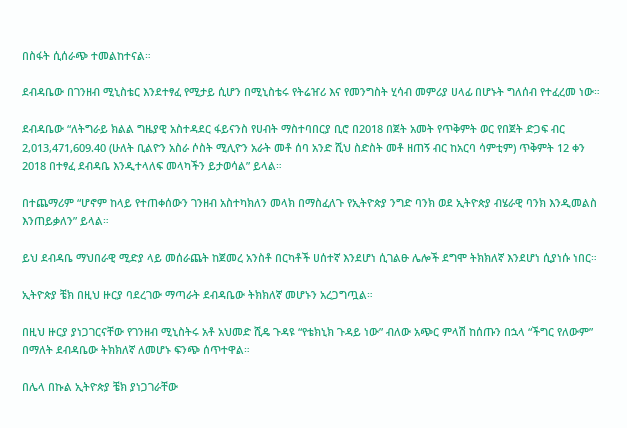በስፋት ሲሰራጭ ተመልከተናል።

ደብዳቤው በገንዘብ ሚኒስቴር እንደተፃፈ የሚታይ ሲሆን በሚኒስቴሩ የትሬዠሪ እና የመንግስት ሂሳብ መምሪያ ሀላፊ በሆኑት ግለሰብ የተፈረመ ነው።

ደብዳቤው “ለትግራይ ክልል ግዜያዊ አስተዳደር ፋይናንስ የሀብት ማስተባበርያ ቢሮ በ2018 በጀት አመት የጥቅምት ወር የበጀት ድጋፍ ብር 2,013,471,609.40 (ሁለት ቢልዮን አስራ ሶስት ሚሊዮን አራት መቶ ሰባ አንድ ሺህ ስድስት መቶ ዘጠኝ ብር ከአርባ ሳምቲም) ጥቅምት 12 ቀን 2018 በተፃፈ ደብዳቤ እንዲተላለፍ መላካችን ይታወሳል” ይላል።

በተጨማሪም “ሆኖም ከላይ የተጠቀሰውን ገንዘብ አስተካክለን መላክ በማስፈለጉ የኢትዮጵያ ንግድ ባንክ ወደ ኢትዮጵያ ብሄራዊ ባንክ እንዲመልስ እንጠይቃለን” ይላል።

ይህ ደብዳቤ ማህበራዊ ሚድያ ላይ መሰራጨት ከጀመረ አንስቶ በርካቶች ሀሰተኛ እንደሆነ ሲገልፁ ሌሎች ደግሞ ትክክለኛ እንደሆነ ሲያነሱ ነበር።

ኢትዮጵያ ቼክ በዚህ ዙርያ ባደረገው ማጣራት ደብዳቤው ትክክለኛ መሆኑን አረጋግጧል።

በዚህ ዙርያ ያነጋገርናቸው የገንዘብ ሚኒስትሩ አቶ አህመድ ሺዴ ጉዳዩ “የቴክኒክ ጉዳይ ነው” ብለው አጭር ምላሽ ከሰጡን በኋላ “ችግር የለውም” በማለት ደብዳቤው ትክክለኛ ለመሆኑ ፍንጭ ሰጥተዋል።

በሌላ በኩል ኢትዮጵያ ቼክ ያነጋገራቸው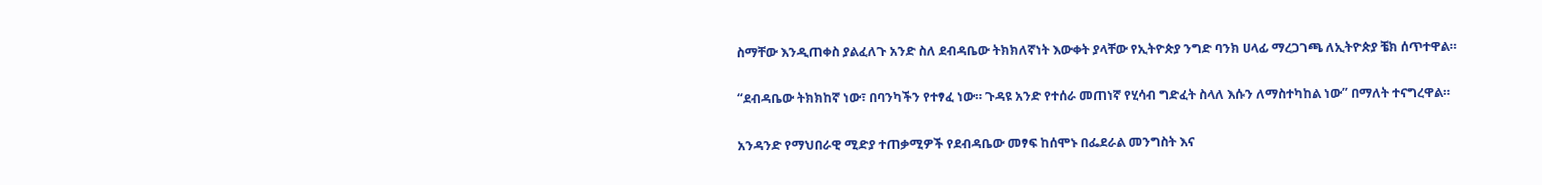ስማቸው እንዲጠቀስ ያልፈለጉ አንድ ስለ ደብዳቤው ትክክለኛነት እውቀት ያላቸው የኢትዮጵያ ንግድ ባንክ ሀላፊ ማረጋገጫ ለኢትዮጵያ ቼክ ሰጥተዋል።

“ደብዳቤው ትክክከኛ ነው፣ በባንካችን የተፃፈ ነው። ጉዳዩ አንድ የተሰራ መጠነኛ የሂሳብ ግድፈት ስላለ እሱን ለማስተካከል ነው” በማለት ተናግረዋል።

አንዳንድ የማህበራዊ ሚድያ ተጠቃሚዎች የደብዳቤው መፃፍ ከሰሞኑ በፌደራል መንግስት እና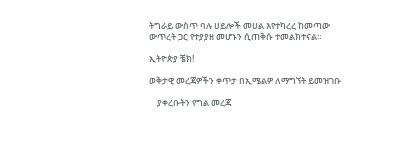ትግራይ ውስጥ ባሉ ሀይሎች መሀል እየተካረረ ከመጣው ውጥረት ጋር የተያያዘ መሆኑን ሲጠቅሱ ተመልክተናል።

ኢትዮጵያ ቼክ!

ወቅታዊ መረጃዎችን ቀጥታ በኢሜልዎ ለማግኘት ይመዝገቡ

    ያቀረቡትን የግል መረጃ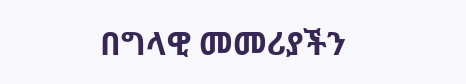በግላዊ መመሪያችን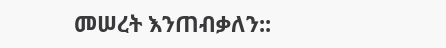መሠረት እንጠብቃለን::